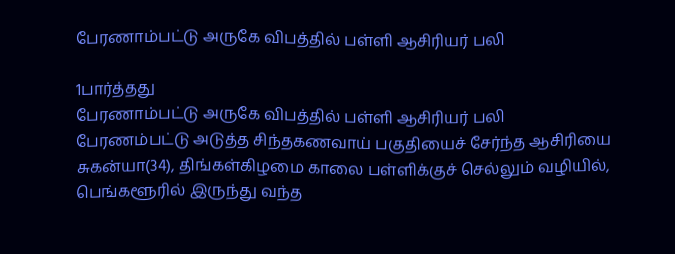பேரணாம்பட்டு அருகே விபத்தில் பள்ளி ஆசிரியர் பலி

1பார்த்தது
பேரணாம்பட்டு அருகே விபத்தில் பள்ளி ஆசிரியர் பலி
பேரணம்பட்டு அடுத்த சிந்தகணவாய் பகுதியைச் சேர்ந்த ஆசிரியை சுகன்யா(34), திங்கள்கிழமை காலை பள்ளிக்குச் செல்லும் வழியில், பெங்களூரில் இருந்து வந்த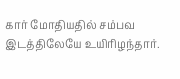கார் மோதியதில் சம்பவ இடத்திலேயே உயிரிழந்தார்.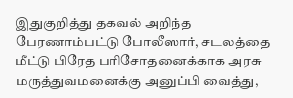இதுகுறித்து தகவல் அறிந்த பேரணாம்பட்டு போலீஸார், சடலத்தை மீட்டு பிரேத பரிசோதனைக்காக அரசு மருத்துவமனைக்கு அனுப்பி வைத்து,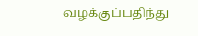வழக்குப்பதிந்து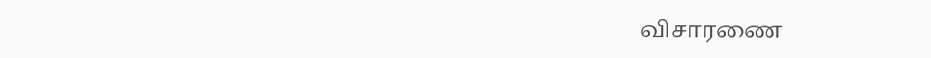விசாரணை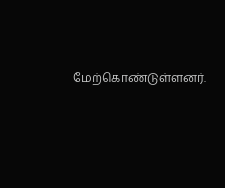மேற்கொண்டுள்ளனர்.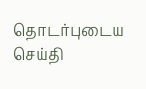தொடர்புடைய செய்தி